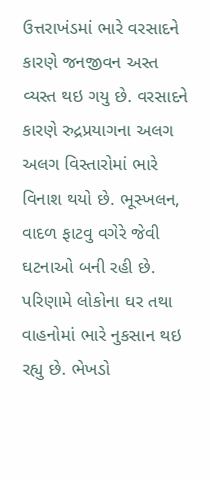ઉત્તરાખંડમાં ભારે વરસાદને કારણે જનજીવન અસ્ત વ્યસ્ત થઇ ગયુ છે. વરસાદને કારણે રુદ્રપ્રયાગના અલગ અલગ વિસ્તારોમાં ભારે વિનાશ થયો છે. ભૂસ્ખલન, વાદળ ફાટવુ વગેરે જેવી ઘટનાઓ બની રહી છે. પરિણામે લોકોના ઘર તથા વાહનોમાં ભારે નુકસાન થઇ રહ્યુ છે. ભેખડો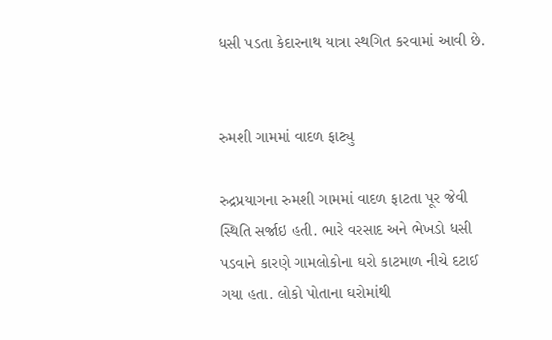ધસી પડતા કેદારનાથ યાત્રા સ્થગિત કરવામાં આવી છે.


રુમશી ગામમાં વાદળ ફાટ્યુ

રુદ્રપ્રયાગના રુમશી ગામમાં વાદળ ફાટતા પૂર જેવી સ્થિતિ સર્જાઇ હતી. ભારે વરસાદ અને ભેખડો ધસી પડવાને કારણે ગામલોકોના ઘરો કાટમાળ નીચે દટાઈ ગયા હતા. લોકો પોતાના ઘરોમાંથી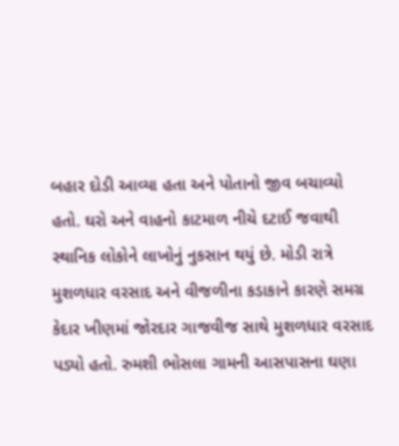બહાર દોડી આવ્યા હતા અને પોતાનો જીવ બચાવ્યો હતો. ઘરો અને વાહનો કાટમાળ નીચે દટાઈ જવાથી સ્થાનિક લોકોને લાખોનું નુકસાન થયું છે. મોડી રાત્રે મુશળધાર વરસાદ અને વીજળીના કડાકાને કારણે સમગ્ર કેદાર ખીણમાં જોરદાર ગાજવીજ સાથે મુશળધાર વરસાદ પડ્યો હતો. રુમશી ભોસલા ગામની આસપાસના ઘણા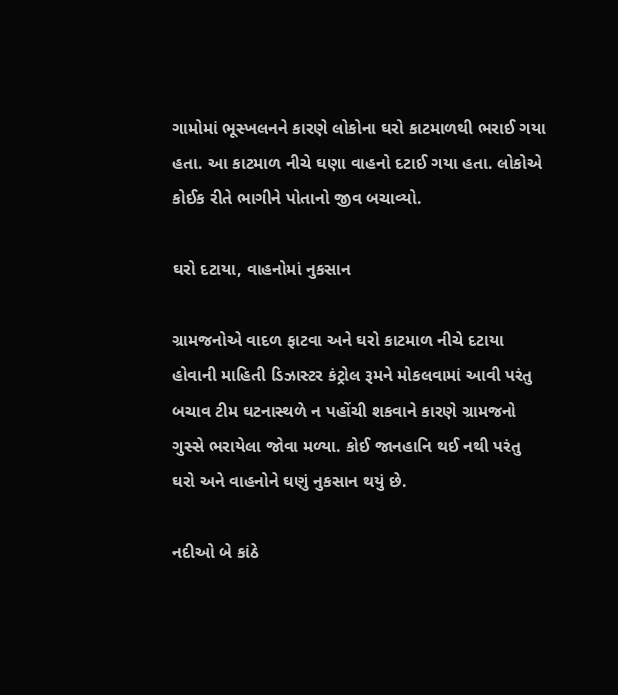ગામોમાં ભૂસ્ખલનને કારણે લોકોના ઘરો કાટમાળથી ભરાઈ ગયા હતા. આ કાટમાળ નીચે ઘણા વાહનો દટાઈ ગયા હતા. લોકોએ કોઈક રીતે ભાગીને પોતાનો જીવ બચાવ્યો.

ઘરો દટાયા, વાહનોમાં નુકસાન

ગ્રામજનોએ વાદળ ફાટવા અને ઘરો કાટમાળ નીચે દટાયા હોવાની માહિતી ડિઝાસ્ટર કંટ્રોલ રૂમને મોકલવામાં આવી પરંતુ બચાવ ટીમ ઘટનાસ્થળે ન પહોંચી શકવાને કારણે ગ્રામજનો ગુસ્સે ભરાયેલા જોવા મળ્યા. કોઈ જાનહાનિ થઈ નથી પરંતુ ઘરો અને વાહનોને ઘણું નુકસાન થયું છે.

નદીઓ બે કાંઠે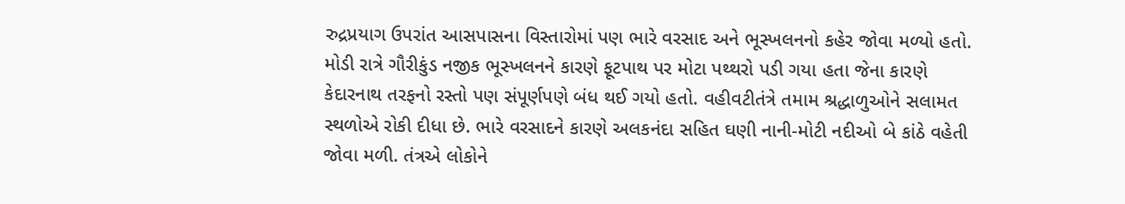રુદ્રપ્રયાગ ઉપરાંત આસપાસના વિસ્તારોમાં પણ ભારે વરસાદ અને ભૂસ્ખલનનો કહેર જોવા મળ્યો હતો. મોડી રાત્રે ગૌરીકુંડ નજીક ભૂસ્ખલનને કારણે ફૂટપાથ પર મોટા પથ્થરો પડી ગયા હતા જેના કારણે કેદારનાથ તરફનો રસ્તો પણ સંપૂર્ણપણે બંધ થઈ ગયો હતો. વહીવટીતંત્રે તમામ શ્રદ્ધાળુઓને સલામત સ્થળોએ રોકી દીધા છે. ભારે વરસાદને કારણે અલકનંદા સહિત ઘણી નાની-મોટી નદીઓ બે કાંઠે વહેતી જોવા મળી. તંત્રએ લોકોને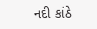નદી કાંઠે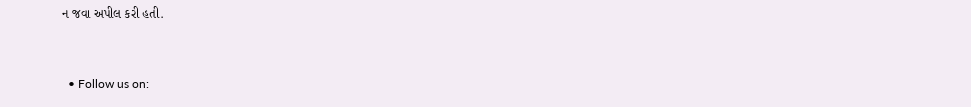ન જવા અપીલ કરી હતી.


  • Follow us on: